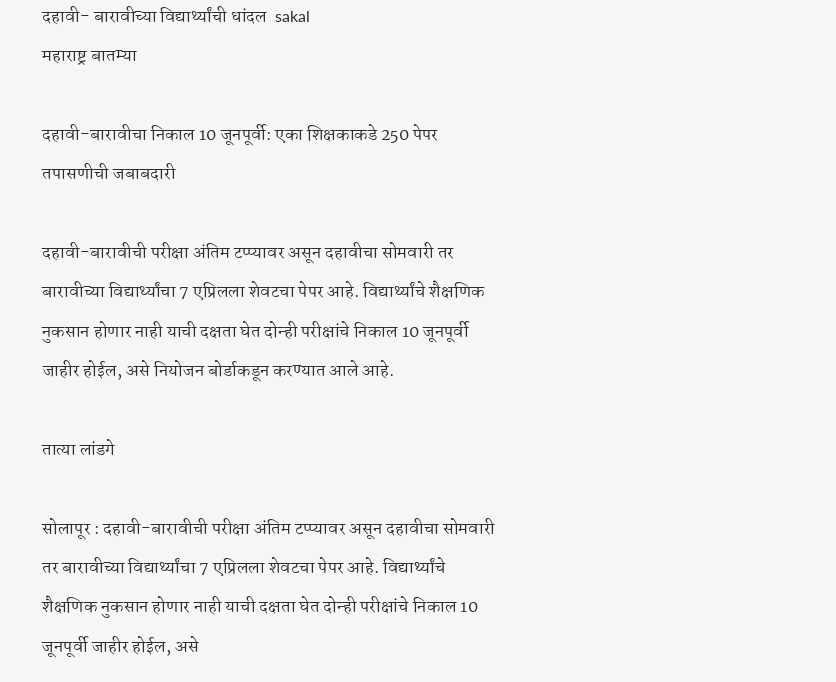दहावी- बारावीच्या विद्यार्थ्यांची धांदल  sakal
महाराष्ट्र बातम्या

दहावी-बारावीचा निकाल 10 जूनपूर्वी: एका शिक्षकाकडे 250 पेपर तपासणीची जबाबदारी

दहावी-बारावीची परीक्षा अंतिम टप्प्यावर असून दहावीचा सोमवारी तर बारावीच्या विद्यार्थ्यांचा 7 एप्रिलला शेवटचा पेपर आहे. विद्यार्थ्यांचे शैक्षणिक नुकसान होणार नाही याची दक्षता घेत दोन्ही परीक्षांचे निकाल 10 जूनपूर्वी जाहीर होईल, असे नियोजन बोर्डाकडून करण्यात आले आहे.

तात्या लांडगे

सोलापूर : दहावी-बारावीची परीक्षा अंतिम टप्प्यावर असून दहावीचा सोमवारी तर बारावीच्या विद्यार्थ्यांचा 7 एप्रिलला शेवटचा पेपर आहे. विद्यार्थ्यांचे शैक्षणिक नुकसान होणार नाही याची दक्षता घेत दोन्ही परीक्षांचे निकाल 10 जूनपूर्वी जाहीर होईल, असे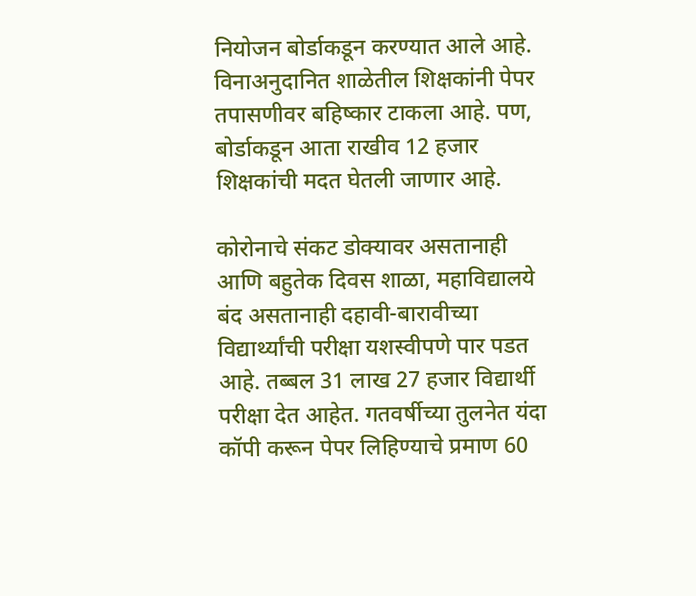नियोजन बोर्डाकडून करण्यात आले आहे. विनाअनुदानित शाळेतील शिक्षकांनी पेपर तपासणीवर बहिष्कार टाकला आहे. पण, बोर्डाकडून आता राखीव 12 हजार शिक्षकांची मदत घेतली जाणार आहे.

कोरोनाचे संकट डोक्‍यावर असतानाही आणि बहुतेक दिवस शाळा, महाविद्यालये बंद असतानाही दहावी-बारावीच्या विद्यार्थ्यांची परीक्षा यशस्वीपणे पार पडत आहे. तब्बल 31 लाख 27 हजार विद्यार्थी परीक्षा देत आहेत. गतवर्षीच्या तुलनेत यंदा कॉपी करून पेपर लिहिण्याचे प्रमाण 60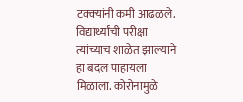टक्‍क्‍यांनी कमी आढळले. विद्यार्थ्यांची परीक्षा त्यांच्याच शाळेत झाल्याने हा बदल पाहायला मिळाला. कोरोनामुळे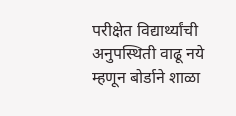परीक्षेत विद्यार्थ्यांची अनुपस्थिती वाढू नये म्हणून बोर्डाने शाळा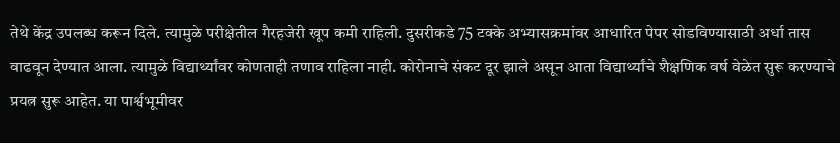तेथे केंद्र उपलब्ध करून दिले. त्यामुळे परीक्षेतील गैरहजेरी खूप कमी राहिली. दुसरीकडे 75 टक्के अभ्यासक्रमांवर आधारित पेपर सोडविण्यासाठी अर्धा तास वाढवून देण्यात आला. त्यामुळे विद्यार्थ्यांवर कोणताही तणाव राहिला नाही. कोरोनाचे संकट दूर झाले असून आता विद्यार्थ्यांचे शैक्षणिक वर्ष वेळेत सुरू करण्याचे प्रयत्न सुरू आहेत. या पार्श्वभूमीवर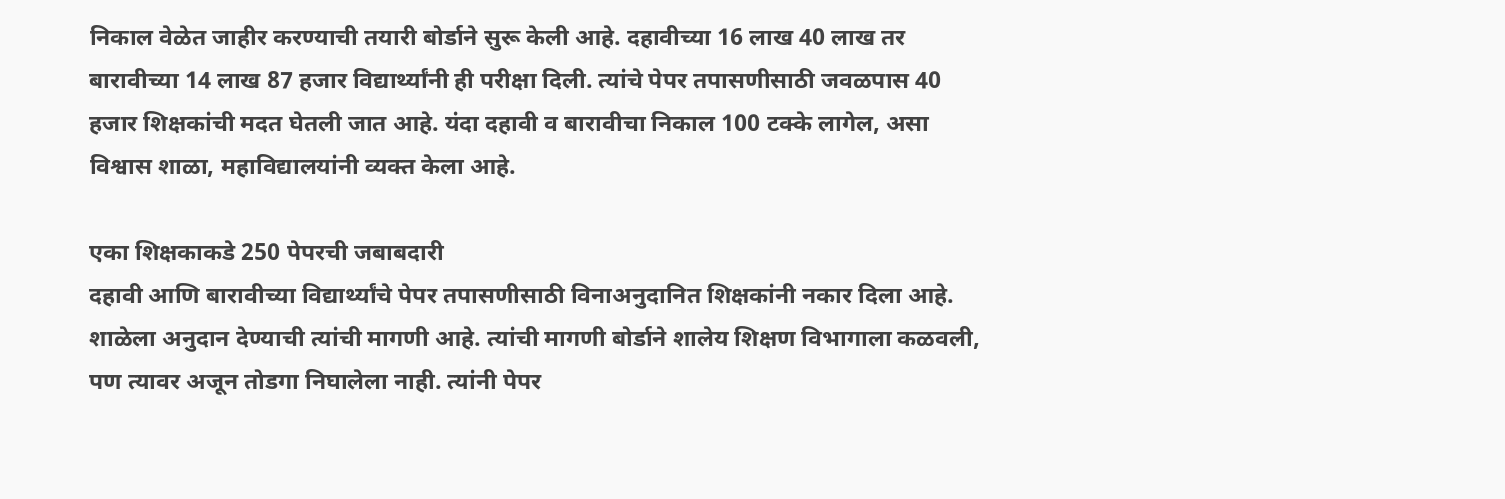निकाल वेळेत जाहीर करण्याची तयारी बोर्डाने सुरू केली आहे. दहावीच्या 16 लाख 40 लाख तर बारावीच्या 14 लाख 87 हजार विद्यार्थ्यांनी ही परीक्षा दिली. त्यांचे पेपर तपासणीसाठी जवळपास 40 हजार शिक्षकांची मदत घेतली जात आहे. यंदा दहावी व बारावीचा निकाल 100 टक्के लागेल, असा विश्वास शाळा, महाविद्यालयांनी व्यक्त केला आहे.

एका शिक्षकाकडे 250 पेपरची जबाबदारी
दहावी आणि बारावीच्या विद्यार्थ्यांचे पेपर तपासणीसाठी विनाअनुदानित शिक्षकांनी नकार दिला आहे. शाळेला अनुदान देण्याची त्यांची मागणी आहे. त्यांची मागणी बोर्डाने शालेय शिक्षण विभागाला कळवली, पण त्यावर अजून तोडगा निघालेला नाही. त्यांनी पेपर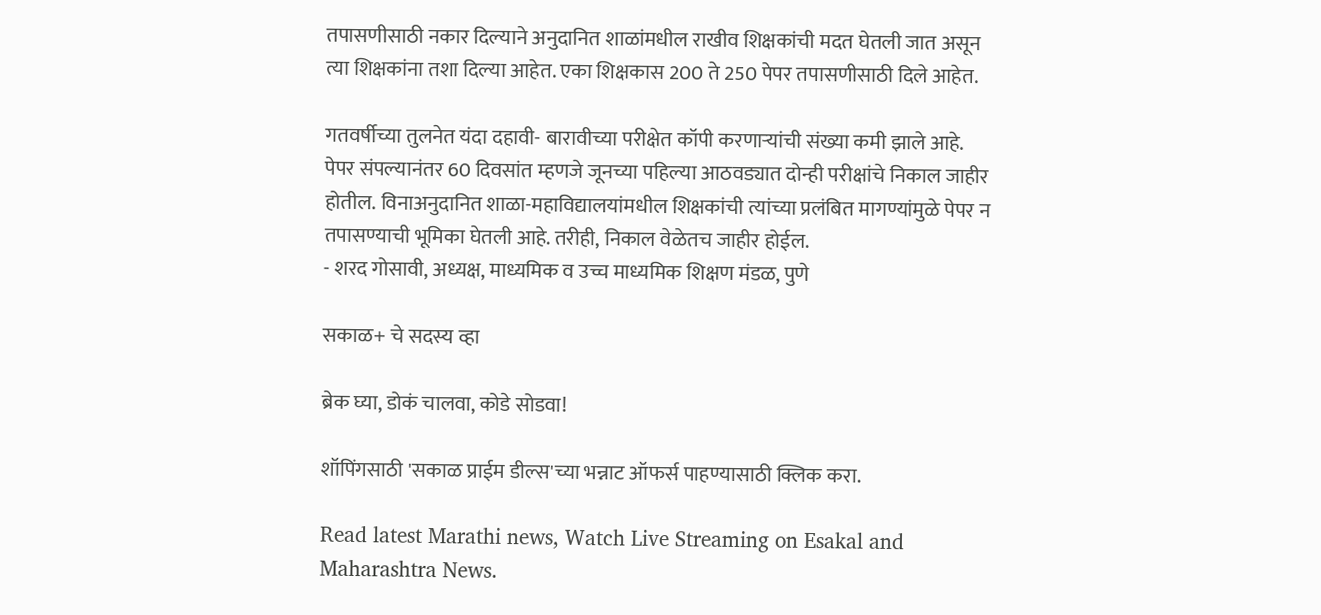तपासणीसाठी नकार दिल्याने अनुदानित शाळांमधील राखीव शिक्षकांची मदत घेतली जात असून त्या शिक्षकांना तशा दिल्या आहेत. एका शिक्षकास 200 ते 250 पेपर तपासणीसाठी दिले आहेत.

गतवर्षीच्या तुलनेत यंदा दहावी- बारावीच्या परीक्षेत कॉपी करणाऱ्यांची संख्या कमी झाले आहे. पेपर संपल्यानंतर 60 दिवसांत म्हणजे जूनच्या पहिल्या आठवड्यात दोन्ही परीक्षांचे निकाल जाहीर होतील. विनाअनुदानित शाळा-महाविद्यालयांमधील शिक्षकांची त्यांच्या प्रलंबित मागण्यांमुळे पेपर न तपासण्याची भूमिका घेतली आहे. तरीही, निकाल वेळेतच जाहीर होईल.
- शरद गोसावी, अध्यक्ष, माध्यमिक व उच्च माध्यमिक शिक्षण मंडळ, पुणे

सकाळ+ चे सदस्य व्हा

ब्रेक घ्या, डोकं चालवा, कोडे सोडवा!

शॉपिंगसाठी 'सकाळ प्राईम डील्स'च्या भन्नाट ऑफर्स पाहण्यासाठी क्लिक करा.

Read latest Marathi news, Watch Live Streaming on Esakal and Maharashtra News.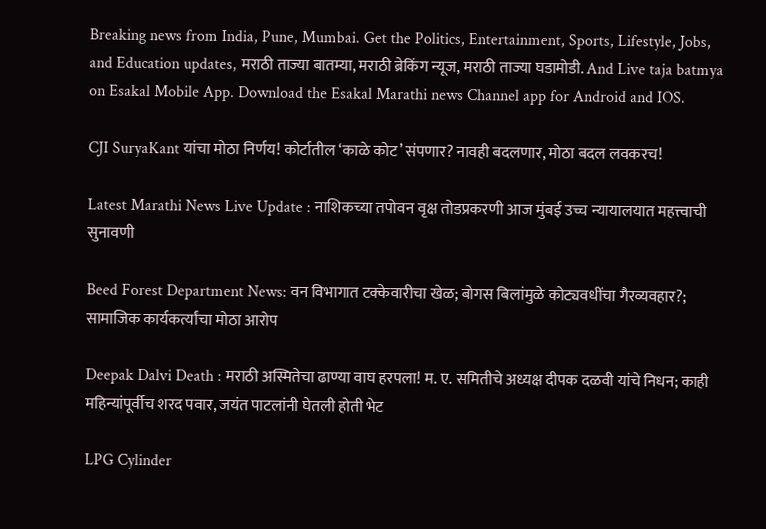Breaking news from India, Pune, Mumbai. Get the Politics, Entertainment, Sports, Lifestyle, Jobs, and Education updates, मराठी ताज्या बातम्या, मराठी ब्रेकिंग न्यूज, मराठी ताज्या घडामोडी. And Live taja batmya on Esakal Mobile App. Download the Esakal Marathi news Channel app for Android and IOS.

CJI SuryaKant यांचा मोठा निर्णय! कोर्टातील ‘काळे कोट’ संपणार? नावही बदलणार, मोठा बदल लवकरच!

Latest Marathi News Live Update : नाशिकच्या तपोवन वृक्ष तोडप्रकरणी आज मुंबई उच्च न्यायालयात महत्त्वाची सुनावणी

Beed Forest Department News: वन विभागात टक्केवारीचा खेळ; बोगस बिलांमुळे कोट्यवधींचा गैरव्यवहार?; सामाजिक कार्यकर्त्यांचा मोठा आरोप

Deepak Dalvi Death : मराठी अस्मितेचा ढाण्या वाघ हरपला! म. ए. समितीचे अध्यक्ष दीपक दळवी यांचे निधन; काही महिन्यांपूर्वीच शरद पवार, जयंत पाटलांनी घेतली होती भेट

LPG Cylinder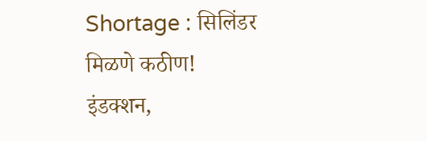Shortage : सिलिंडर मिळणे कठीण! इंडक्शन,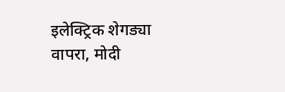इलेक्ट्रिक शेगड्या वापरा, मोदी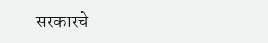सरकारचे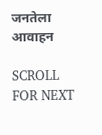जनतेला आवाहन

SCROLL FOR NEXT